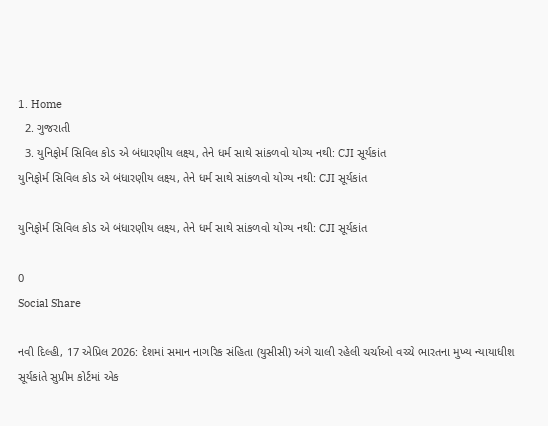1. Home
  2. ગુજરાતી
  3. યુનિફોર્મ સિવિલ કોડ એ બંધારણીય લક્ષ્ય, તેને ધર્મ સાથે સાંકળવો યોગ્ય નથી: CJI સૂર્યકાંત
યુનિફોર્મ સિવિલ કોડ એ બંધારણીય લક્ષ્ય, તેને ધર્મ સાથે સાંકળવો યોગ્ય નથી: CJI સૂર્યકાંત

યુનિફોર્મ સિવિલ કોડ એ બંધારણીય લક્ષ્ય, તેને ધર્મ સાથે સાંકળવો યોગ્ય નથી: CJI સૂર્યકાંત

0
Social Share

નવી દિલ્હી, 17 એપ્રિલ 2026: દેશમાં સમાન નાગરિક સંહિતા (યુસીસી) અંગે ચાલી રહેલી ચર્ચાઓ વચ્ચે ભારતના મુખ્ય ન્યાયાધીશ સૂર્યકાંતે સુપ્રીમ કોર્ટમાં એક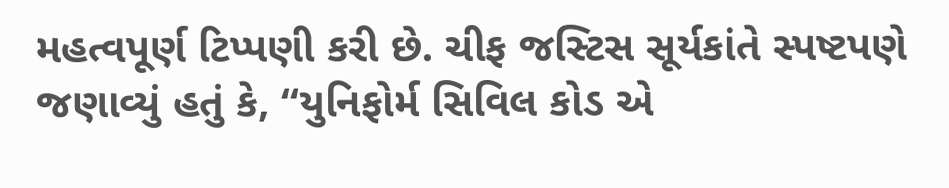મહત્વપૂર્ણ ટિપ્પણી કરી છે. ચીફ જસ્ટિસ સૂર્યકાંતે સ્પષ્ટપણે જણાવ્યું હતું કે, “યુનિફોર્મ સિવિલ કોડ એ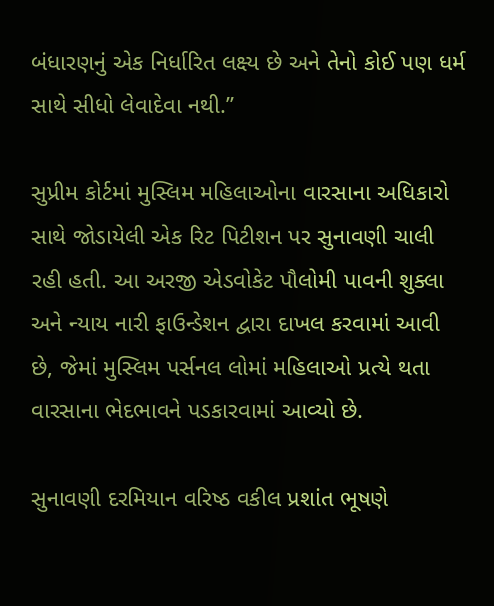બંધારણનું એક નિર્ધારિત લક્ષ્ય છે અને તેનો કોઈ પણ ધર્મ સાથે સીધો લેવાદેવા નથી.”

સુપ્રીમ કોર્ટમાં મુસ્લિમ મહિલાઓના વારસાના અધિકારો સાથે જોડાયેલી એક રિટ પિટીશન પર સુનાવણી ચાલી રહી હતી. આ અરજી એડવોકેટ પૌલોમી પાવની શુક્લા અને ન્યાય નારી ફાઉન્ડેશન દ્વારા દાખલ કરવામાં આવી છે, જેમાં મુસ્લિમ પર્સનલ લોમાં મહિલાઓ પ્રત્યે થતા વારસાના ભેદભાવને પડકારવામાં આવ્યો છે.

સુનાવણી દરમિયાન વરિષ્ઠ વકીલ પ્રશાંત ભૂષણે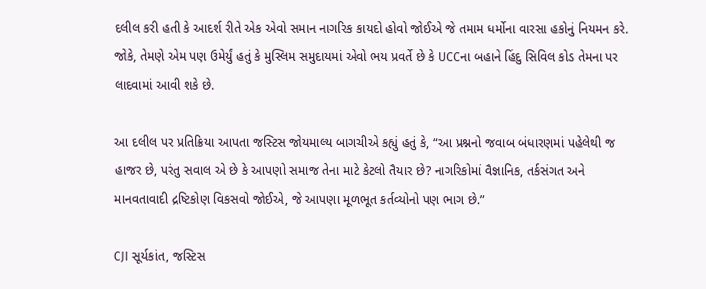દલીલ કરી હતી કે આદર્શ રીતે એક એવો સમાન નાગરિક કાયદો હોવો જોઈએ જે તમામ ધર્મોના વારસા હકોનું નિયમન કરે. જોકે, તેમણે એમ પણ ઉમેર્યું હતું કે મુસ્લિમ સમુદાયમાં એવો ભય પ્રવર્તે છે કે UCCના બહાને હિંદુ સિવિલ કોડ તેમના પર લાદવામાં આવી શકે છે.

આ દલીલ પર પ્રતિક્રિયા આપતા જસ્ટિસ જોયમાલ્ય બાગચીએ કહ્યું હતું કે, “આ પ્રશ્નનો જવાબ બંધારણમાં પહેલેથી જ હાજર છે, પરંતુ સવાલ એ છે કે આપણો સમાજ તેના માટે કેટલો તૈયાર છે? નાગરિકોમાં વૈજ્ઞાનિક, તર્કસંગત અને માનવતાવાદી દ્રષ્ટિકોણ વિકસવો જોઈએ, જે આપણા મૂળભૂત કર્તવ્યોનો પણ ભાગ છે.”

CJI સૂર્યકાંત, જસ્ટિસ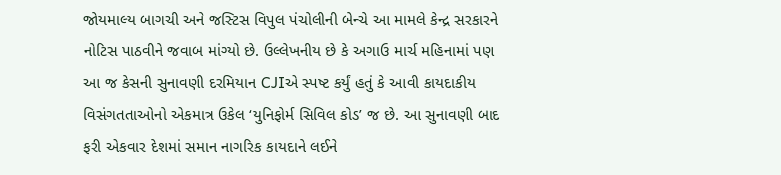જોયમાલ્ય બાગચી અને જસ્ટિસ વિપુલ પંચોલીની બેન્ચે આ મામલે કેન્દ્ર સરકારને નોટિસ પાઠવીને જવાબ માંગ્યો છે. ઉલ્લેખનીય છે કે અગાઉ માર્ચ મહિનામાં પણ આ જ કેસની સુનાવણી દરમિયાન CJIએ સ્પષ્ટ કર્યું હતું કે આવી કાયદાકીય વિસંગતતાઓનો એકમાત્ર ઉકેલ ‘યુનિફોર્મ સિવિલ કોડ’ જ છે. આ સુનાવણી બાદ ફરી એકવાર દેશમાં સમાન નાગરિક કાયદાને લઈને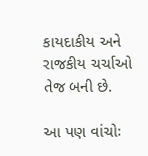કાયદાકીય અને રાજકીય ચર્ચાઓ તેજ બની છે.

આ પણ વાંચોઃ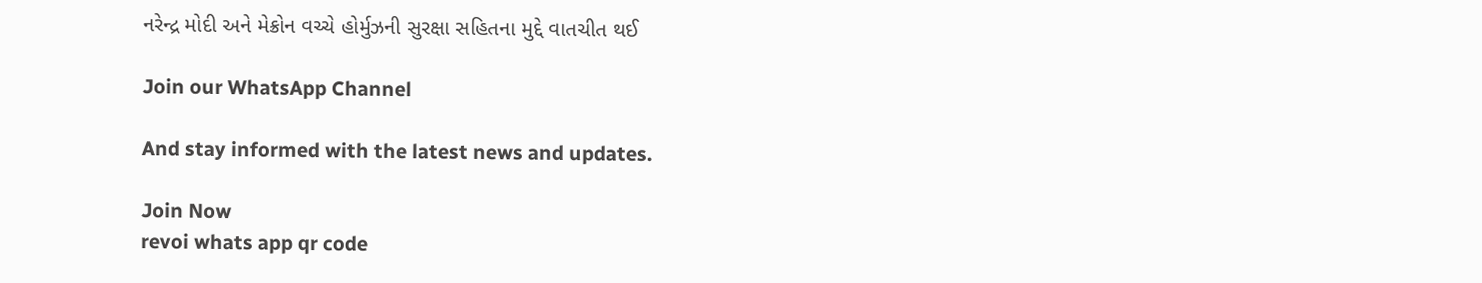નરેન્દ્ર મોદી અને મેક્રોન વચ્ચે હોર્મુઝની સુરક્ષા સહિતના મુદ્દે વાતચીત થઈ

Join our WhatsApp Channel

And stay informed with the latest news and updates.

Join Now
revoi whats app qr code